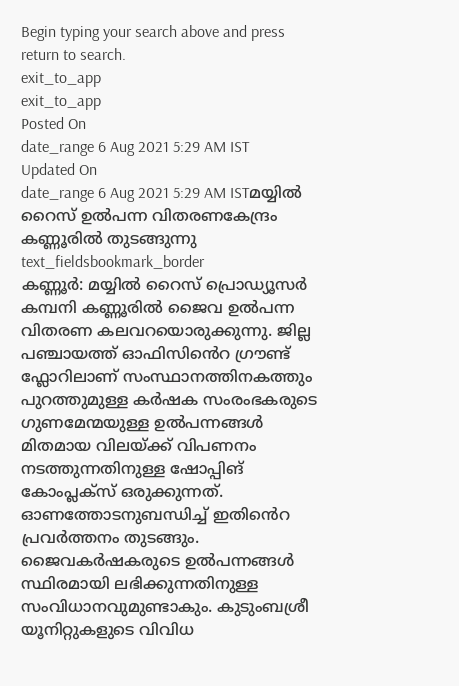Begin typing your search above and press return to search.
exit_to_app
exit_to_app
Posted On
date_range 6 Aug 2021 5:29 AM IST Updated On
date_range 6 Aug 2021 5:29 AM ISTമയ്യിൽ റൈസ് ഉൽപന്ന വിതരണകേന്ദ്രം കണ്ണൂരിൽ തുടങ്ങുന്നു
text_fieldsbookmark_border
കണ്ണൂർ: മയ്യിൽ റൈസ് പ്രൊഡ്യൂസർ കമ്പനി കണ്ണൂരിൽ ജൈവ ഉൽപന്ന വിതരണ കലവറയൊരുക്കുന്നു. ജില്ല പഞ്ചായത്ത് ഓഫിസിൻെറ ഗ്രൗണ്ട് ഫ്ലോറിലാണ് സംസ്ഥാനത്തിനകത്തും പുറത്തുമുള്ള കർഷക സംരംഭകരുടെ ഗുണമേന്മയുള്ള ഉൽപന്നങ്ങൾ മിതമായ വിലയ്ക്ക് വിപണനം നടത്തുന്നതിനുള്ള ഷോപ്പിങ് കോംപ്ലക്സ് ഒരുക്കുന്നത്. ഓണത്തോടനുബന്ധിച്ച് ഇതിൻെറ പ്രവർത്തനം തുടങ്ങും. ജൈവകർഷകരുടെ ഉൽപന്നങ്ങൾ സ്ഥിരമായി ലഭിക്കുന്നതിനുള്ള സംവിധാനവുമുണ്ടാകും. കുടുംബശ്രീ യൂനിറ്റുകളുടെ വിവിധ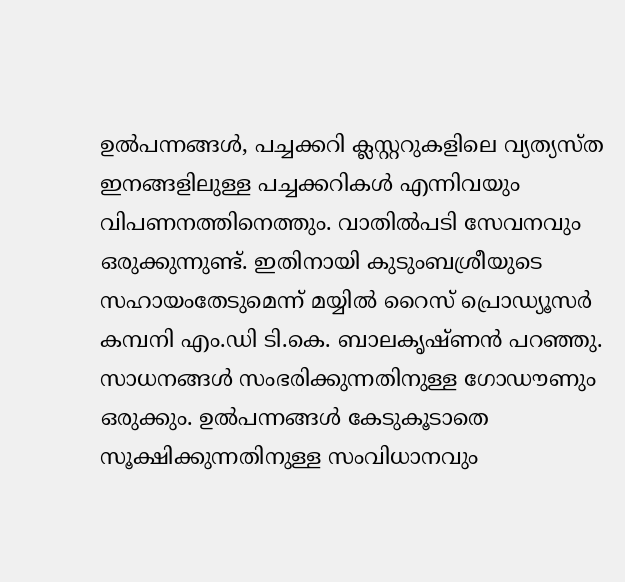ഉൽപന്നങ്ങൾ, പച്ചക്കറി ക്ലസ്റ്ററുകളിലെ വ്യത്യസ്ത ഇനങ്ങളിലുള്ള പച്ചക്കറികൾ എന്നിവയും വിപണനത്തിനെത്തും. വാതിൽപടി സേവനവും ഒരുക്കുന്നുണ്ട്. ഇതിനായി കുടുംബശ്രീയുടെ സഹായംതേടുമെന്ന് മയ്യിൽ റൈസ് പ്രൊഡ്യൂസർ കമ്പനി എം.ഡി ടി.കെ. ബാലകൃഷ്ണൻ പറഞ്ഞു. സാധനങ്ങൾ സംഭരിക്കുന്നതിനുള്ള ഗോഡൗണും ഒരുക്കും. ഉൽപന്നങ്ങൾ കേടുകൂടാതെ സൂക്ഷിക്കുന്നതിനുള്ള സംവിധാനവും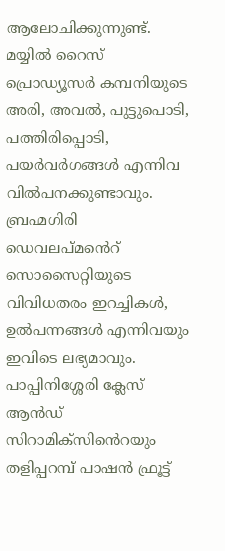ആലോചിക്കുന്നുണ്ട്. മയ്യിൽ റൈസ് പ്രൊഡ്യൂസർ കമ്പനിയുടെ അരി, അവൽ, പുട്ടുപൊടി, പത്തിരിപ്പൊടി, പയർവർഗങ്ങൾ എന്നിവ വിൽപനക്കുണ്ടാവും. ബ്രഹ്മഗിരി ഡെവലപ്മൻെറ് സൊസൈറ്റിയുടെ വിവിധതരം ഇറച്ചികൾ, ഉൽപന്നങ്ങൾ എന്നിവയും ഇവിടെ ലഭ്യമാവും. പാപ്പിനിശ്ശേരി ക്ലേസ് ആൻഡ് സിറാമിക്സിൻെറയും തളിപ്പറമ്പ് പാഷൻ ഫ്രൂട്ട്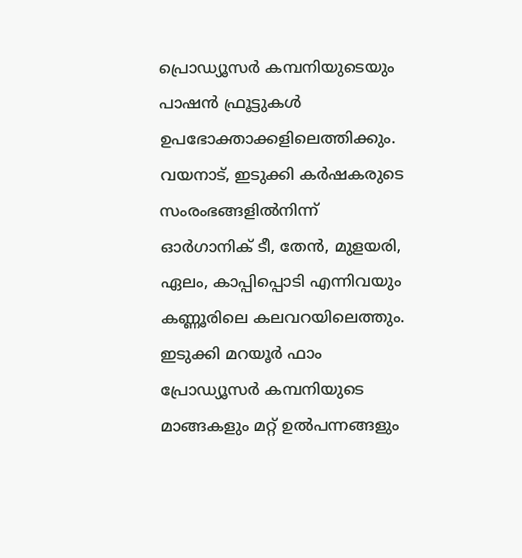പ്രൊഡ്യൂസർ കമ്പനിയുടെയും പാഷൻ ഫ്രൂട്ടുകൾ ഉപഭോക്താക്കളിലെത്തിക്കും. വയനാട്, ഇടുക്കി കർഷകരുടെ സംരംഭങ്ങളിൽനിന്ന് ഓർഗാനിക് ടീ, തേൻ, മുളയരി, ഏലം, കാപ്പിപ്പൊടി എന്നിവയും കണ്ണൂരിലെ കലവറയിലെത്തും. ഇടുക്കി മറയൂർ ഫാം പ്രോഡ്യൂസർ കമ്പനിയുടെ മാങ്ങകളും മറ്റ് ഉൽപന്നങ്ങളും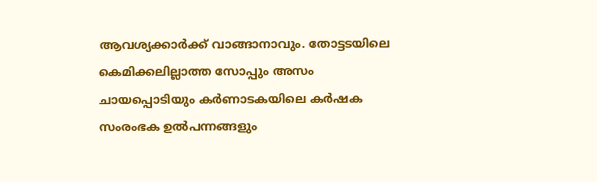ആവശ്യക്കാർക്ക് വാങ്ങാനാവും. തോട്ടടയിലെ കെമിക്കലില്ലാത്ത സോപ്പും അസം ചായപ്പൊടിയും കർണാടകയിലെ കർഷക സംരംഭക ഉൽപന്നങ്ങളും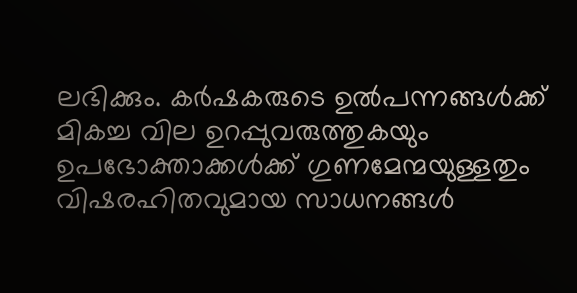ലഭിക്കും. കർഷകരുടെ ഉൽപന്നങ്ങൾക്ക് മികച്ച വില ഉറപ്പുവരുത്തുകയും ഉപഭോക്താക്കൾക്ക് ഗുണമേന്മയുള്ളതും വിഷരഹിതവുമായ സാധനങ്ങൾ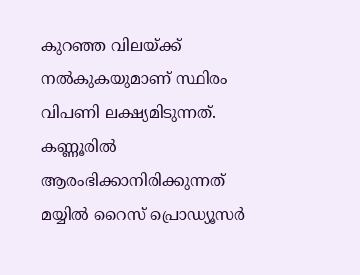കുറഞ്ഞ വിലയ്ക്ക് നൽകുകയുമാണ് സ്ഥിരം വിപണി ലക്ഷ്യമിടുന്നത്. കണ്ണൂരിൽ ആരംഭിക്കാനിരിക്കുന്നത് മയ്യിൽ റൈസ് പ്രൊഡ്യൂസർ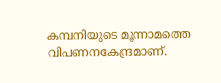കമ്പനിയുടെ മൂന്നാമത്തെ വിപണനകേന്ദ്രമാണ്.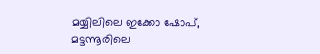മയ്യിലിലെ ഇക്കോ ഷോപ്, മട്ടന്നൂരിലെ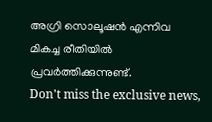അഗ്രി സൊലൂഷൻ എന്നിവ മികച്ച രീതിയിൽ പ്രവർത്തിക്കുന്നുണ്ട്.
Don't miss the exclusive news,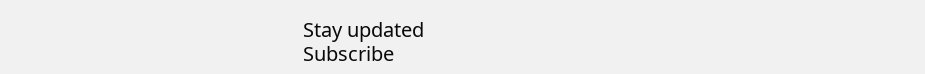Stay updated
Subscribe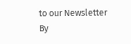to our Newsletter
By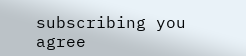subscribing you agree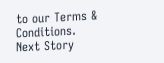to our Terms & Conditions.
Next Story